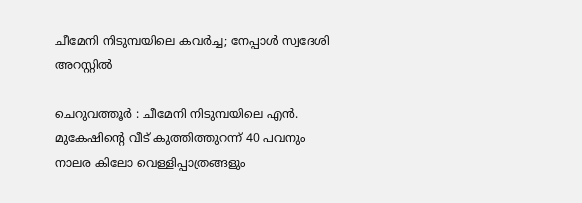ചീമേനി നിടുമ്പയിലെ കവര്‍ച്ച; നേപ്പാള്‍ സ്വദേശി അറസ്റ്റില്‍

ചെറുവത്തൂര്‍ : ചീമേനി നിടുമ്പയിലെ എന്‍. മുകേഷിന്റെ വീട് കുത്തിത്തുറന്ന് 40 പവനും നാലര കിലോ വെള്ളിപ്പാത്രങ്ങളും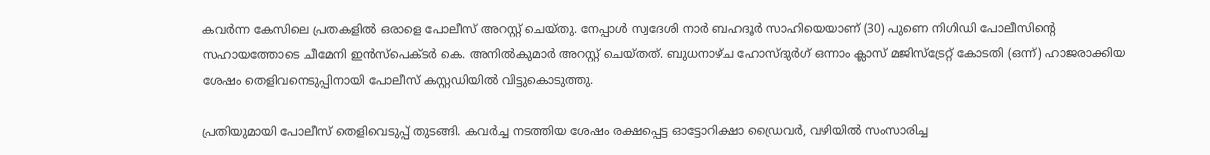കവര്‍ന്ന കേസിലെ പ്രതകളില്‍ ഒരാളെ പോലീസ് അറസ്റ്റ് ചെയ്തു. നേപ്പാള്‍ സ്വദേശി നാര്‍ ബഹദൂര്‍ സാഹിയെയാണ് (30) പുണെ നിഗിഡി പോലീസിന്റെ സഹായത്തോടെ ചീമേനി ഇന്‍സ്‌പെക്ടര്‍ കെ. അനില്‍കുമാര്‍ അറസ്റ്റ് ചെയ്തത്. ബുധനാഴ്ച ഹോസ്ദുര്‍ഗ് ഒന്നാം ക്ലാസ് മജിസ്‌ട്രേറ്റ് കോടതി (ഒന്ന്) ഹാജരാക്കിയ ശേഷം തെളിവനെടുപ്പിനായി പോലീസ് കസ്റ്റഡിയില്‍ വിട്ടുകൊടുത്തു.

പ്രതിയുമായി പോലീസ് തെളിവെടുപ്പ് തുടങ്ങി. കവര്‍ച്ച നടത്തിയ ശേഷം രക്ഷപ്പെട്ട ഓട്ടോറിക്ഷാ ഡ്രൈവര്‍, വഴിയില്‍ സംസാരിച്ച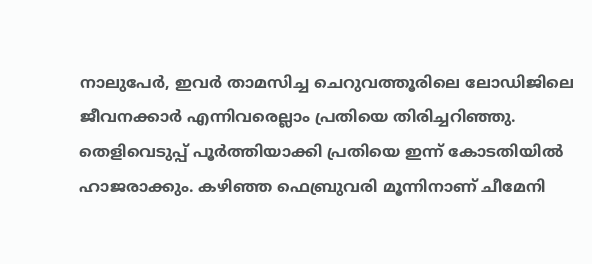നാലുപേര്‍, ഇവര്‍ താമസിച്ച ചെറുവത്തൂരിലെ ലോഡിജിലെ ജീവനക്കാര്‍ എന്നിവരെല്ലാം പ്രതിയെ തിരിച്ചറിഞ്ഞു. തെളിവെടുപ്പ് പൂര്‍ത്തിയാക്കി പ്രതിയെ ഇന്ന് കോടതിയില്‍ ഹാജരാക്കും. കഴിഞ്ഞ ഫെബ്രുവരി മൂന്നിനാണ് ചീമേനി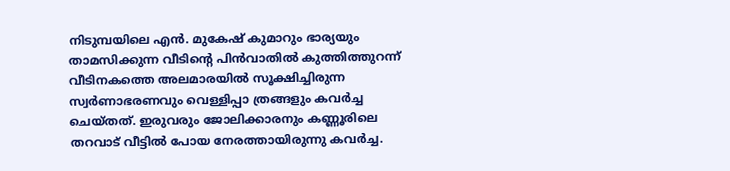നിടുമ്പയിലെ എന്‍. മുകേഷ് കുമാറും ഭാര്യയും താമസിക്കുന്ന വീടിന്റെ പിന്‍വാതില്‍ കുത്തിത്തുറന്ന് വീടിനകത്തെ അലമാരയില്‍ സൂക്ഷിച്ചിരുന്ന സ്വര്‍ണാഭരണവും വെള്ളിപ്പാ ത്രങ്ങളും കവര്‍ച്ച ചെയ്തത്. ഇരുവരും ജോലിക്കാരനും കണ്ണൂരിലെ തറവാട് വീട്ടില്‍ പോയ നേരത്തായിരുന്നു കവര്‍ച്ച.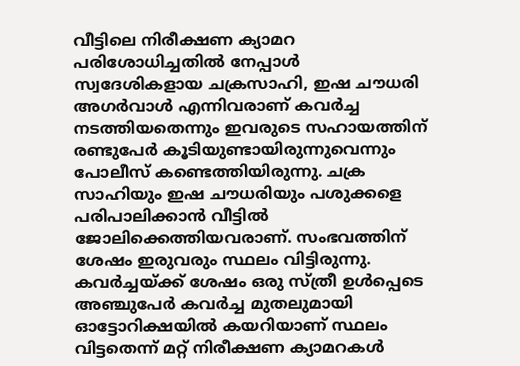വീട്ടിലെ നിരീക്ഷണ ക്യാമറ പരിശോധിച്ചതില്‍ നേപ്പാള്‍ സ്വദേശികളായ ചക്രസാഹി, ഇഷ ചൗധരി അഗര്‍വാള്‍ എന്നിവരാണ് കവര്‍ച്ച നടത്തിയതെന്നും ഇവരുടെ സഹായത്തിന് രണ്ടുപേര്‍ കൂടിയുണ്ടായിരുന്നുവെന്നും പോലീസ് കണ്ടെത്തിയിരുന്നു. ചക്ര സാഹിയും ഇഷ ചൗധരിയും പശുക്കളെ പരിപാലിക്കാന്‍ വീട്ടില്‍ ജോലിക്കെത്തിയവരാണ്. സംഭവത്തിന് ശേഷം ഇരുവരും സ്ഥലം വിട്ടിരുന്നു. കവര്‍ച്ചയ്ക്ക് ശേഷം ഒരു സ്ത്രീ ഉള്‍പ്പെടെ അഞ്ചുപേര്‍ കവര്‍ച്ച മുതലുമായി ഓട്ടോറിക്ഷയില്‍ കയറിയാണ് സ്ഥലം വിട്ടതെന്ന് മറ്റ് നിരീക്ഷണ ക്യാമറകള്‍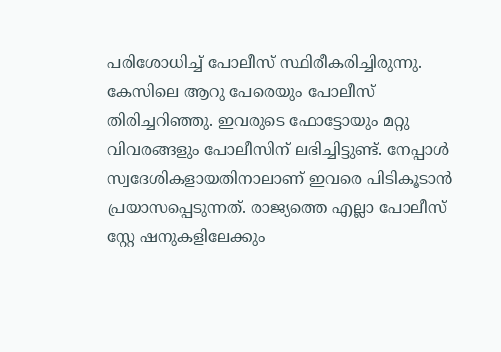പരിശോധിച്ച് പോലീസ് സ്ഥിരീകരിച്ചിരുന്നു. കേസിലെ ആറു പേരെയും പോലീസ് തിരിച്ചറിഞ്ഞു. ഇവരുടെ ഫോട്ടോയും മറ്റു വിവരങ്ങളും പോലീസിന് ലഭിച്ചിട്ടുണ്ട്. നേപ്പാള്‍ സ്വദേശികളായതിനാലാണ് ഇവരെ പിടികൂടാന്‍ പ്രയാസപ്പെടുന്നത്. രാജ്യത്തെ എല്ലാ പോലീസ് സ്റ്റേ ഷനുകളിലേക്കും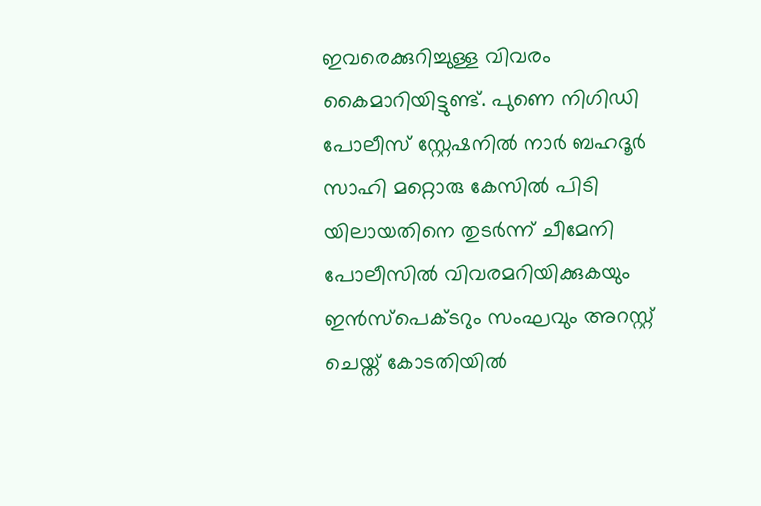ഇവരെക്കുറിച്ചുള്ള വിവരം കൈമാറിയിട്ടുണ്ട്. പുണെ നിഗിഡി പോലീസ് സ്റ്റേഷനില്‍ നാര്‍ ബഹദൂര്‍ സാഹി മറ്റൊരു കേസില്‍ പിടി യിലായതിനെ തുടര്‍ന്ന് ചീമേനി പോലീസില്‍ വിവരമറിയിക്കുകയും ഇന്‍സ്‌പെക്ടറും സംഘവും അറസ്റ്റ് ചെയ്ത് കോടതിയില്‍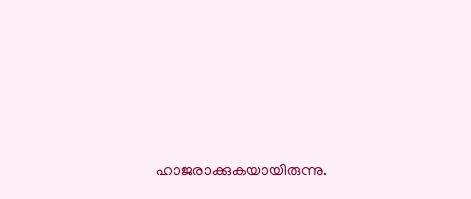ഹാജരാക്കുകയായിരുന്നു.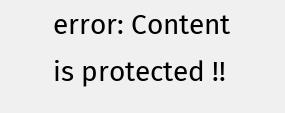error: Content is protected !!